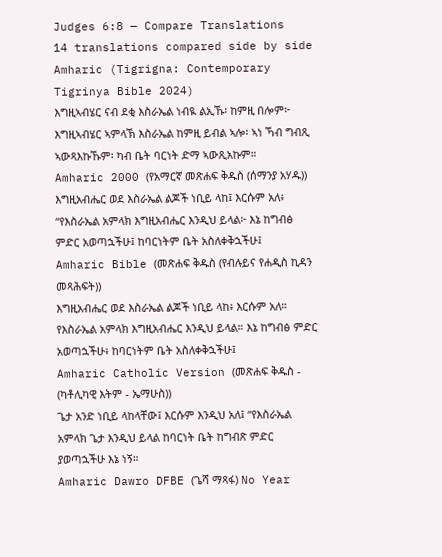Judges 6:8 — Compare Translations
14 translations compared side by side
Amharic (Tigrigna: Contemporary Tigrinya Bible 2024)
እግዚኣብሄር ናብ ደቂ እስራኤል ነብዪ ልኢኹ፡ ከምዚ በሎም፦ እግዚኣብሄር ኣምላኽ እስራኤል ከምዚ ይብል ኣሎ፡ ኣነ ኻብ ግብጺ ኣውጻእኩኹም፡ ካብ ቤት ባርነት ድማ ኣውጺአኩም።
Amharic 2000 (የአማርኛ መጽሐፍ ቅዱስ (ሰማንያ አሃዱ))
እግዚአብሔር ወደ እስራኤል ልጆች ነቢይ ላከ፤ እርሱም አለ፥ “የእስራኤል አምላክ እግዚአብሔር እንዲህ ይላል፦ እኔ ከግብፅ ምድር አወጣኋችሁ፤ ከባርነትም ቤት አስለቀቅኋችሁ፤
Amharic Bible (መጽሐፍ ቅዱስ (የብሉይና የሐዲስ ኪዳን መጻሕፍት))
እግዚአብሔር ወደ እስራኤል ልጆች ነቢይ ላከ፥ እርሱም አለ። የእስራኤል አምላክ እግዚአብሔር እንዲህ ይላል። እኔ ከግብፅ ምድር አወጣኋችሁ፥ ከባርነትም ቤት አስለቀቅኋችሁ፤
Amharic Catholic Version (መጽሐፍ ቅዱስ - (ካቶሊካዊ እትም - ኤማሁስ))
ጌታ አንድ ነቢይ ላከላቸው፤ እርሱም እንዲህ አለ፤ “የእስራኤል አምላክ ጌታ እንዲህ ይላል ከባርነት ቤት ከግብጽ ምድር ያወጣኋችሁ እኔ ነኝ።
Amharic Dawro DFBE (ጌሻ ማጻፋ) No Year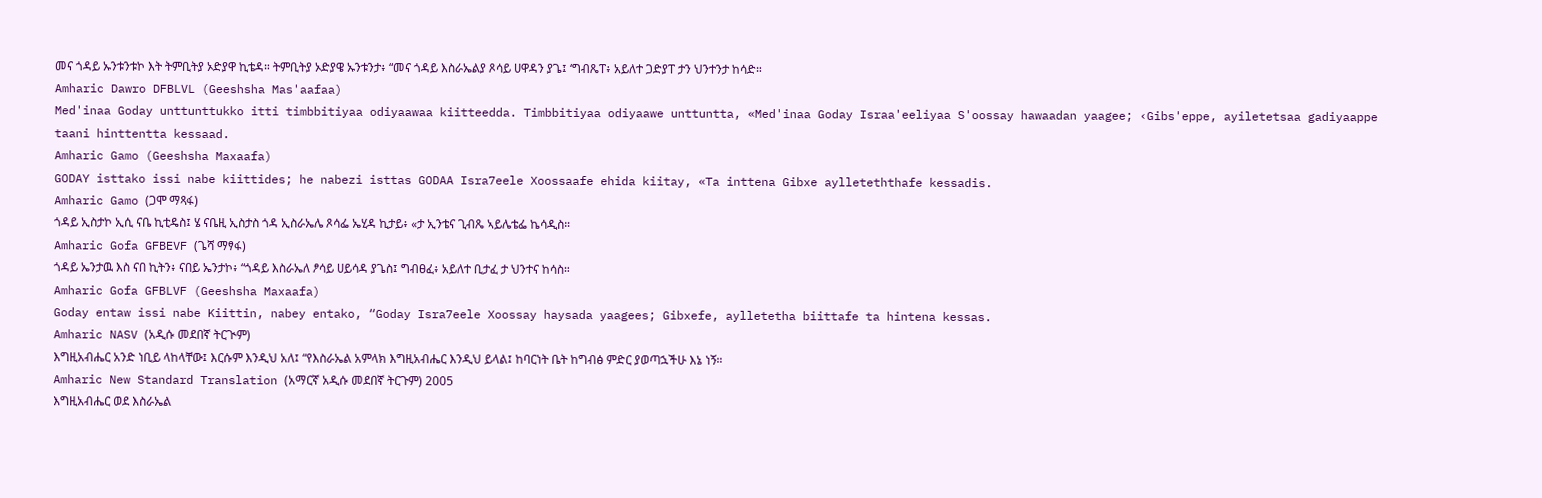መና ጎዳይ ኡንቱንቱኮ እት ትምቢትያ ኦድያዋ ኪቴዳ። ትምቢትያ ኦድያዌ ኡንቱንታ፥ “መና ጎዳይ እስራኤልያ ጾሳይ ሀዋዳን ያጌ፤ ‘ግብጼፐ፥ አይለተ ጋድያፐ ታን ህንተንታ ከሳድ።
Amharic Dawro DFBLVL (Geeshsha Mas'aafaa)
Med'inaa Goday unttunttukko itti timbbitiyaa odiyaawaa kiitteedda. Timbbitiyaa odiyaawe unttuntta, «Med'inaa Goday Israa'eeliyaa S'oossay hawaadan yaagee; ‹Gibs'eppe, ayiletetsaa gadiyaappe taani hinttentta kessaad.
Amharic Gamo (Geeshsha Maxaafa)
GODAY isttako issi nabe kiittides; he nabezi isttas GODAA Isra7eele Xoossaafe ehida kiitay, «Ta inttena Gibxe aylleteththafe kessadis.
Amharic Gamo (ጋሞ ማጻፋ)
ጎዳይ ኢስታኮ ኢሲ ናቤ ኪቲዴስ፤ ሄ ናቤዚ ኢስታስ ጎዳ ኢስራኤሌ ጾሳፌ ኤሂዳ ኪታይ፥ «ታ ኢንቴና ጊብጼ ኣይሌቴፌ ኬሳዲስ።
Amharic Gofa GFBEVF (ጌሻ ማፃፋ)
ጎዳይ ኤንታዉ እስ ናበ ኪትን፥ ናበይ ኤንታኮ፥ “ጎዳይ እስራኤለ ፆሳይ ሀይሳዳ ያጌስ፤ ግብፀፈ፥ አይለተ ቢታፈ ታ ህንተና ከሳስ።
Amharic Gofa GFBLVF (Geeshsha Maxaafa)
Goday entaw issi nabe Kiittin, nabey entako, “Goday Isra7eele Xoossay haysada yaagees; Gibxefe, aylletetha biittafe ta hintena kessas.
Amharic NASV (አዲሱ መደበኛ ትርጒም)
እግዚአብሔር አንድ ነቢይ ላከላቸው፤ እርሱም እንዲህ አለ፤ “የእስራኤል አምላክ እግዚአብሔር እንዲህ ይላል፤ ከባርነት ቤት ከግብፅ ምድር ያወጣኋችሁ እኔ ነኝ።
Amharic New Standard Translation (አማርኛ አዲሱ መደበኛ ትርጉም) 2005
እግዚአብሔር ወደ እስራኤል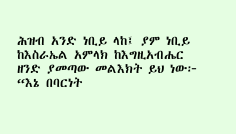ሕዝብ አንድ ነቢይ ላከ፤ ያም ነቢይ ከእስራኤል አምላክ ከእግዚአብሔር ዘንድ ያመጣው መልእክት ይህ ነው፦ “እኔ በባርነት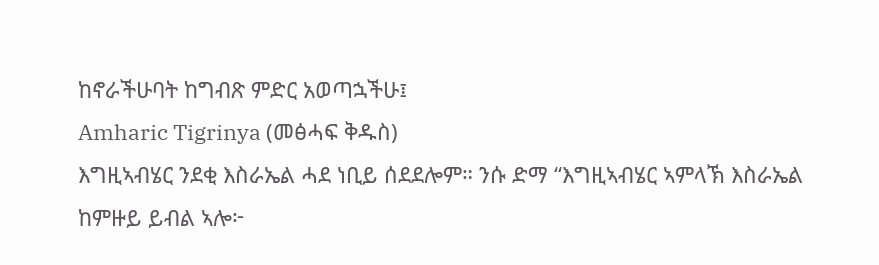ከኖራችሁባት ከግብጽ ምድር አወጣኋችሁ፤
Amharic Tigrinya (መፅሓፍ ቅዱስ)
እግዚኣብሄር ንደቂ እስራኤል ሓደ ነቢይ ሰደደሎም። ንሱ ድማ “እግዚኣብሄር ኣምላኽ እስራኤል ከምዙይ ይብል ኣሎ፦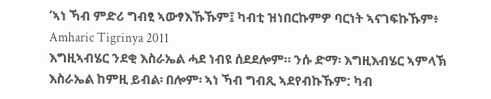‘ኣነ ኻብ ምድሪ ግብፂ ኣውፃእኹኹም፤ ካብቲ ዝነበርኩምዎ ባርነት ኣናገፍኩኹም፥
Amharic Tigrinya 2011
እግዚኣብሄር ንደቂ እስራኤል ሓደ ነብዩ ሰደደሎም። ንሱ ድማ፡ እግዚእብሄር ኣምላኽ እስራኤል ከምዚ ይብል፡ በሎም፡ ኣነ ኻብ ግብጺ ኣደየብኩኹም: ካብ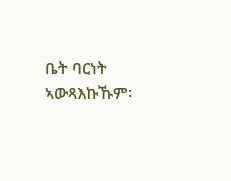ቤት ባርነት ኣውጻእኩኹም፡